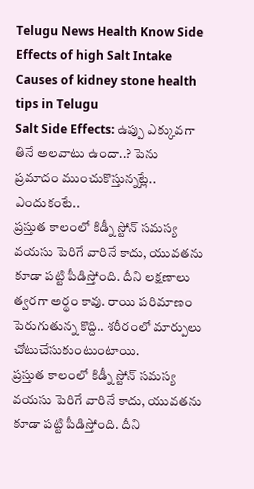Telugu News Health Know Side Effects of high Salt Intake Causes of kidney stone health tips in Telugu
Salt Side Effects: ఉప్పు ఎక్కువగా తినే అలవాటు ఉందా..? పెను ప్రమాదం ముంచుకొస్తున్నట్లే.. ఎందుకంటే..
ప్రస్తుత కాలంలో కిడ్నీ స్టోన్ సమస్య వయసు పెరిగే వారినే కాదు, యువతను కూడా పట్టి పీడిస్తోంది. దీని లక్షణాలు త్వరగా అర్థం కావు. రాయి పరిమాణం పెరుగుతున్న కొద్ది.. శరీరంలో మార్పులు చోటుచేసుకుంటుంటాయి.
ప్రస్తుత కాలంలో కిడ్నీ స్టోన్ సమస్య వయసు పెరిగే వారినే కాదు, యువతను కూడా పట్టి పీడిస్తోంది. దీని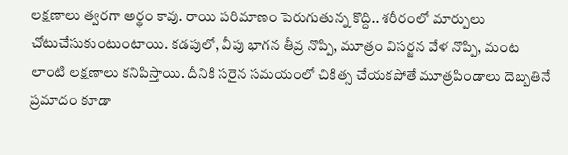లక్షణాలు త్వరగా అర్థం కావు. రాయి పరిమాణం పెరుగుతున్న కొద్ది.. శరీరంలో మార్పులు చోటుచేసుకుంటుంటాయి. కడపులో, వీపు భాగన తీవ్ర నొప్పి, మూత్రం విసర్జన వేళ నొప్పి, మంట లాంటి లక్షణాలు కనిపిస్తాయి. దీనికి సరైన సమయంలో చికిత్స చేయకపోతే మూత్రపిండాలు దెబ్బతినే ప్రమాదం కూడా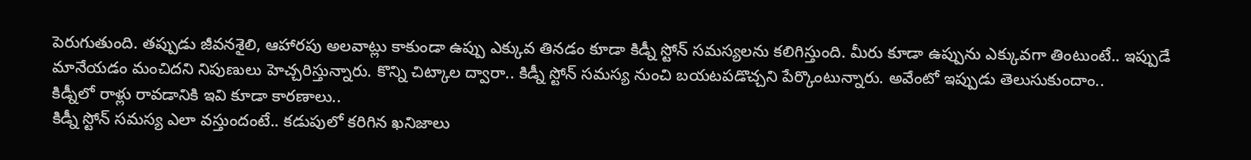పెరుగుతుంది. తప్పుడు జీవనశైలి, ఆహారపు అలవాట్లు కాకుండా ఉప్పు ఎక్కువ తినడం కూడా కిడ్నీ స్టోన్ సమస్యలను కలిగిస్తుంది. మీరు కూడా ఉప్పును ఎక్కువగా తింటుంటే.. ఇప్పుడే మానేయడం మంచిదని నిపుణులు హెచ్చరిస్తున్నారు. కొన్ని చిట్కాల ద్వారా.. కిడ్నీ స్టోన్ సమస్య నుంచి బయటపడొచ్చని పేర్కొంటున్నారు. అవేంటో ఇప్పుడు తెలుసుకుందాం..
కిడ్నీలో రాళ్లు రావడానికి ఇవి కూడా కారణాలు..
కిడ్నీ స్టోన్ సమస్య ఎలా వస్తుందంటే.. కడుపులో కరిగిన ఖనిజాలు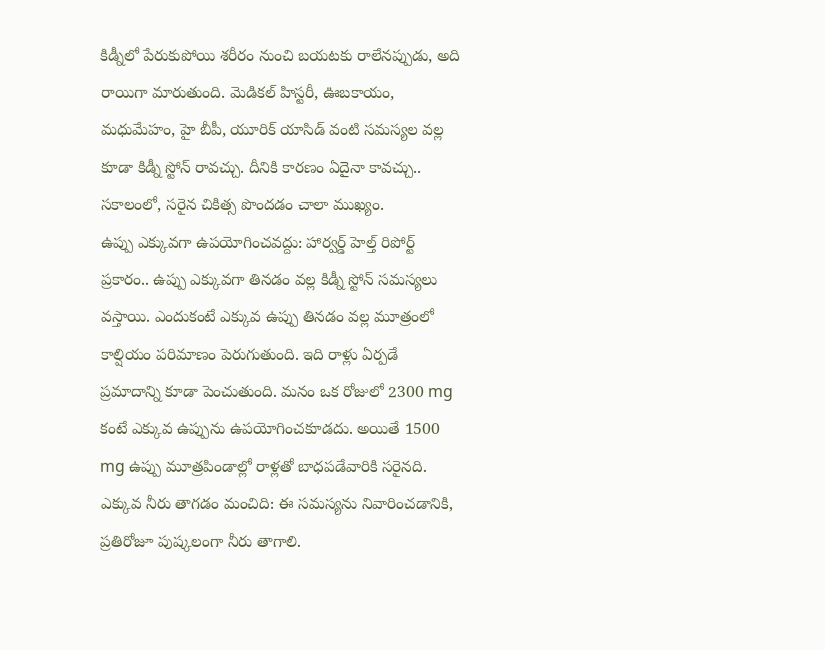కిడ్నీలో పేరుకుపోయి శరీరం నుంచి బయటకు రాలేనప్పుడు, అది రాయిగా మారుతుంది. మెడికల్ హిస్టరీ, ఊబకాయం, మధుమేహం, హై బీపీ, యూరిక్ యాసిడ్ వంటి సమస్యల వల్ల కూడా కిడ్నీ స్టోన్ రావచ్చు. దీనికి కారణం ఏదైనా కావచ్చు.. సకాలంలో, సరైన చికిత్స పొందడం చాలా ముఖ్యం.
ఉప్పు ఎక్కువగా ఉపయోగించవద్దు: హార్వర్డ్ హెల్త్ రిపోర్ట్ ప్రకారం.. ఉప్పు ఎక్కువగా తినడం వల్ల కిడ్నీ స్టోన్ సమస్యలు వస్తాయి. ఎందుకంటే ఎక్కువ ఉప్పు తినడం వల్ల మూత్రంలో కాల్షియం పరిమాణం పెరుగుతుంది. ఇది రాళ్లు ఏర్పడే ప్రమాదాన్ని కూడా పెంచుతుంది. మనం ఒక రోజులో 2300 mg కంటే ఎక్కువ ఉప్పును ఉపయోగించకూడదు. అయితే 1500 mg ఉప్పు మూత్రపిండాల్లో రాళ్లతో బాధపడేవారికి సరైనది.
ఎక్కువ నీరు తాగడం మంచిది: ఈ సమస్యను నివారించడానికి, ప్రతిరోజూ పుష్కలంగా నీరు తాగాలి.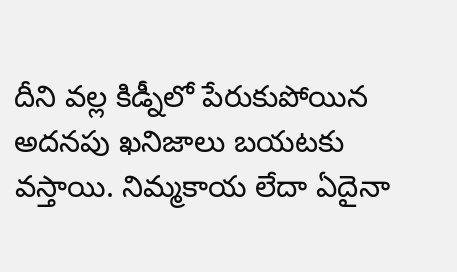దీని వల్ల కిడ్నీలో పేరుకుపోయిన అదనపు ఖనిజాలు బయటకు వస్తాయి. నిమ్మకాయ లేదా ఏదైనా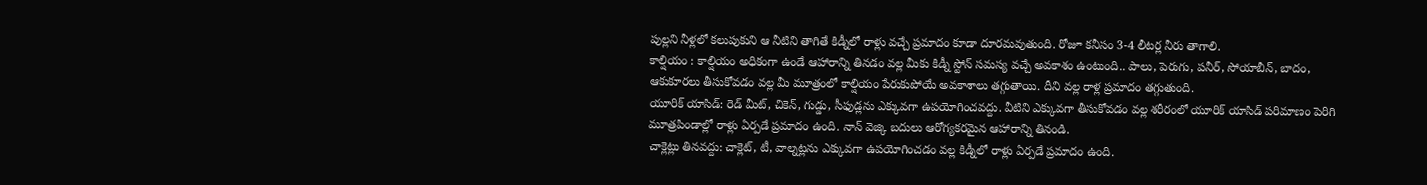పుల్లని నీళ్లలో కలుపుకుని ఆ నీటిని తాగితే కిడ్నీలో రాళ్లు వచ్చే ప్రమాదం కూడా దూరమవుతుంది. రోజూ కనీసం 3-4 లీటర్ల నీరు తాగాలి.
కాల్షియం : కాల్షియం అధికంగా ఉండే ఆహారాన్ని తినడం వల్ల మీకు కిడ్నీ స్టోన్ సమస్య వచ్చే అవకాశం ఉంటుంది.. పాలు, పెరుగు, పనీర్, సోయాబీన్, బాదం, ఆకుకూరలు తీసుకోవడం వల్ల మీ మూత్రంలో కాల్షియం పేరుకుపోయే అవకాశాలు తగ్గుతాయి. దీని వల్ల రాళ్ల ప్రమాదం తగ్గుతుంది.
యూరిక్ యాసిడ్: రెడ్ మీట్, చికెన్, గుడ్డు, సీఫుడ్లను ఎక్కువగా ఉపయోగించవద్దు. వీటిని ఎక్కువగా తీసుకోవడం వల్ల శరీరంలో యూరిక్ యాసిడ్ పరిమాణం పెరిగి మూత్రపిండాల్లో రాళ్లు ఏర్పడే ప్రమాదం ఉంది. నాన్ వెజ్కి బదులు ఆరోగ్యకరమైన ఆహారాన్ని తినండి.
చాక్లెట్లు తినవద్దు: చాక్లెట్, టీ, వాల్నట్లను ఎక్కువగా ఉపయోగించడం వల్ల కిడ్నీలో రాళ్లు ఏర్పడే ప్రమాదం ఉంది.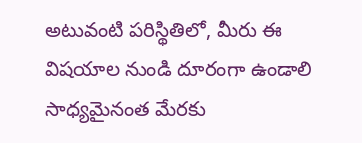అటువంటి పరిస్థితిలో, మీరు ఈ విషయాల నుండి దూరంగా ఉండాలి సాధ్యమైనంత మేరకు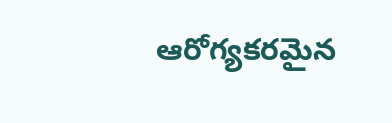ఆరోగ్యకరమైన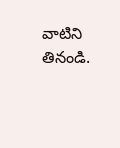వాటిని తినండి.